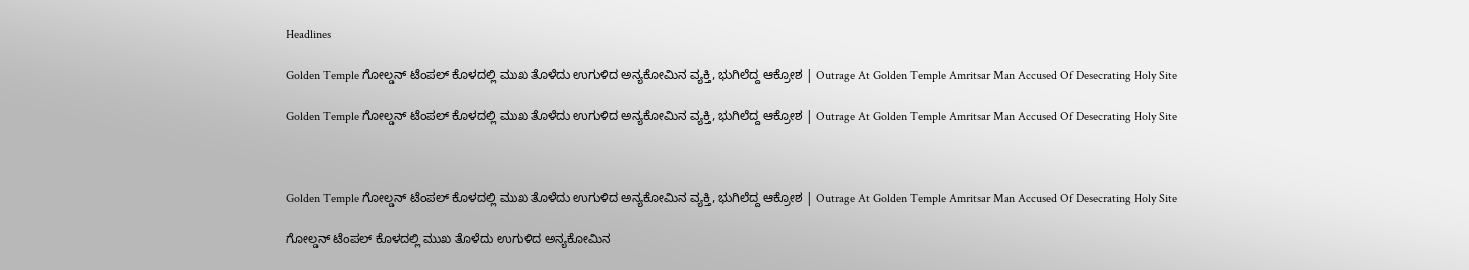Headlines

Golden Temple ಗೋಲ್ಡನ್ ಟೆಂಪಲ್ ಕೊಳದಲ್ಲಿ ಮುಖ ತೊಳೆದು ಉಗುಳಿದ ಅನ್ಯಕೋಮಿನ ವ್ಯಕ್ತಿ, ಭುಗಿಲೆದ್ದ ಆಕ್ರೋಶ | Outrage At Golden Temple Amritsar Man Accused Of Desecrating Holy Site

Golden Temple ಗೋಲ್ಡನ್ ಟೆಂಪಲ್ ಕೊಳದಲ್ಲಿ ಮುಖ ತೊಳೆದು ಉಗುಳಿದ ಅನ್ಯಕೋಮಿನ ವ್ಯಕ್ತಿ, ಭುಗಿಲೆದ್ದ ಆಕ್ರೋಶ | Outrage At Golden Temple Amritsar Man Accused Of Desecrating Holy Site



Golden Temple ಗೋಲ್ಡನ್ ಟೆಂಪಲ್ ಕೊಳದಲ್ಲಿ ಮುಖ ತೊಳೆದು ಉಗುಳಿದ ಅನ್ಯಕೋಮಿನ ವ್ಯಕ್ತಿ, ಭುಗಿಲೆದ್ದ ಆಕ್ರೋಶ | Outrage At Golden Temple Amritsar Man Accused Of Desecrating Holy Site

ಗೋಲ್ಡನ್ ಟೆಂಪಲ್ ಕೊಳದಲ್ಲಿ ಮುಖ ತೊಳೆದು ಉಗುಳಿದ ಅನ್ಯಕೋಮಿನ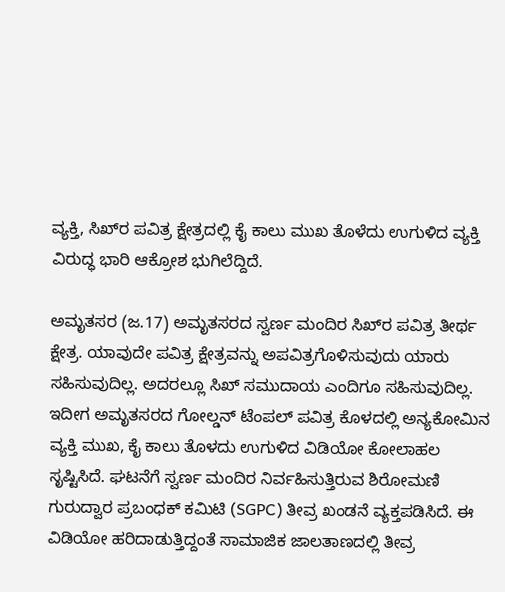ವ್ಯಕ್ತಿ, ಸಿಖ್‌ರ ಪವಿತ್ರ ಕ್ಷೇತ್ರದಲ್ಲಿ ಕೈ ಕಾಲು ಮುಖ ತೊಳೆದು ಉಗುಳಿದ ವ್ಯಕ್ತಿ ವಿರುದ್ಧ ಭಾರಿ ಆಕ್ರೋಶ ಭುಗಿಲೆದ್ದಿದೆ.

ಅಮೃತಸರ (ಜ.17) ಅಮೃತಸರದ ಸ್ವರ್ಣ ಮಂದಿರ ಸಿಖ್‌ರ ಪವಿತ್ರ ತೀರ್ಥ ಕ್ಷೇತ್ರ. ಯಾವುದೇ ಪವಿತ್ರ ಕ್ಷೇತ್ರವನ್ನು ಅಪವಿತ್ರಗೊಳಿಸುವುದು ಯಾರು ಸಹಿಸುವುದಿಲ್ಲ. ಅದರಲ್ಲೂ ಸಿಖ್ ಸಮುದಾಯ ಎಂದಿಗೂ ಸಹಿಸುವುದಿಲ್ಲ. ಇದೀಗ ಅಮೃತಸರದ ಗೋಲ್ಡನ್ ಟೆಂಪಲ್ ಪವಿತ್ರ ಕೊಳದಲ್ಲಿ ಅನ್ಯಕೋಮಿನ ವ್ಯಕ್ತಿ ಮುಖ, ಕೈ ಕಾಲು ತೊಳದು ಉಗುಳಿದ ವಿಡಿಯೋ ಕೋಲಾಹಲ ಸೃಷ್ಟಿಸಿದೆ. ಘಟನೆಗೆ ಸ್ವರ್ಣ ಮಂದಿರ ನಿರ್ವಹಿಸುತ್ತಿರುವ ಶಿರೋಮಣಿ ಗುರುದ್ವಾರ ಪ್ರಬಂಧಕ್ ಕಮಿಟಿ (SGPC) ತೀವ್ರ ಖಂಡನೆ ವ್ಯಕ್ತಪಡಿಸಿದೆ. ಈ ವಿಡಿಯೋ ಹರಿದಾಡುತ್ತಿದ್ದಂತೆ ಸಾಮಾಜಿಕ ಜಾಲತಾಣದಲ್ಲಿ ತೀವ್ರ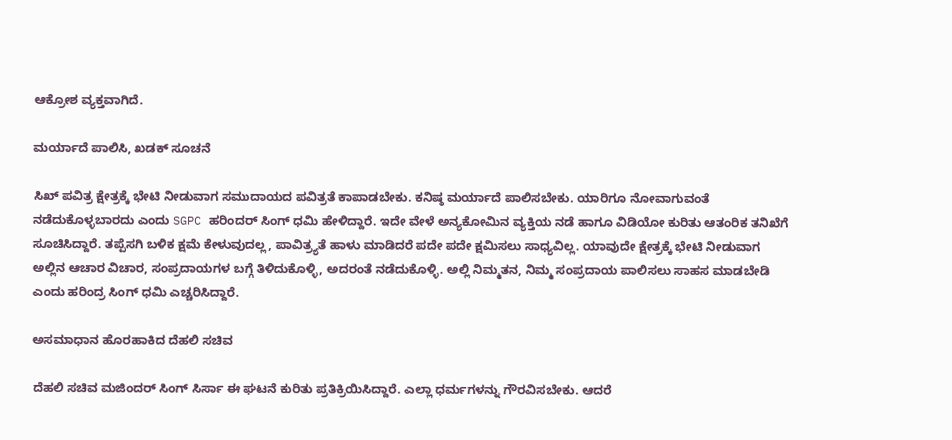ಆಕ್ರೋಶ ವ್ಯಕ್ತವಾಗಿದೆ.

ಮರ್ಯಾದೆ ಪಾಲಿಸಿ, ಖಡಕ್ ಸೂಚನೆ

ಸಿಖ್ ಪವಿತ್ರ ಕ್ಷೇತ್ರಕ್ಕೆ ಭೇಟಿ ನೀಡುವಾಗ ಸಮುದಾಯದ ಪವಿತ್ರತೆ ಕಾಪಾಡಬೇಕು. ಕನಿಷ್ಠ ಮರ್ಯಾದೆ ಪಾಲಿಸಬೇಕು. ಯಾರಿಗೂ ನೋವಾಗುವಂತೆ ನಡೆದುಕೊಳ್ಳಬಾರದು ಎಂದು SGPC ಹರಿಂದರ್ ಸಿಂಗ್ ಧಮಿ ಹೇಳಿದ್ದಾರೆ. ಇದೇ ವೇಳೆ ಅನ್ಯಕೋಮಿನ ವ್ಯಕ್ತಿಯ ನಡೆ ಹಾಗೂ ವಿಡಿಯೋ ಕುರಿತು ಆತಂರಿಕ ತನಿಖೆಗೆ ಸೂಚಿಸಿದ್ದಾರೆ. ತಪ್ಪೆಸಗಿ ಬಳಿಕ ಕ್ಷಮೆ ಕೇಳುವುದಲ್ಲ, ಪಾವಿತ್ರ್ಯತೆ ಹಾಳು ಮಾಡಿದರೆ ಪದೇ ಪದೇ ಕ್ಷಮಿಸಲು ಸಾಧ್ಯವಿಲ್ಲ. ಯಾವುದೇ ಕ್ಷೇತ್ರಕ್ಕೆ ಭೇಟಿ ನೀಡುವಾಗ ಅಲ್ಲಿನ ಆಚಾರ ವಿಚಾರ, ಸಂಪ್ರದಾಯಗಳ ಬಗ್ಗೆ ತಿಳಿದುಕೊಳ್ಳಿ, ಅದರಂತೆ ನಡೆದುಕೊಳ್ಳಿ. ಅಲ್ಲಿ ನಿಮ್ಮತನ, ನಿಮ್ಮ ಸಂಪ್ರದಾಯ ಪಾಲಿಸಲು ಸಾಹಸ ಮಾಡಬೇಡಿ ಎಂದು ಹರಿಂದ್ರ ಸಿಂಗ್ ಧಮಿ ಎಚ್ಚರಿಸಿದ್ದಾರೆ.

ಅಸಮಾಧಾನ ಹೊರಹಾಕಿದ ದೆಹಲಿ ಸಚಿವ

ದೆಹಲಿ ಸಚಿವ ಮಜಿಂದರ್ ಸಿಂಗ್ ಸಿರ್ಸಾ ಈ ಘಟನೆ ಕುರಿತು ಪ್ರತಿಕ್ರಿಯಿಸಿದ್ದಾರೆ. ಎಲ್ಲಾ ಧರ್ಮಗಳನ್ನು ಗೌರವಿಸಬೇಕು. ಆದರೆ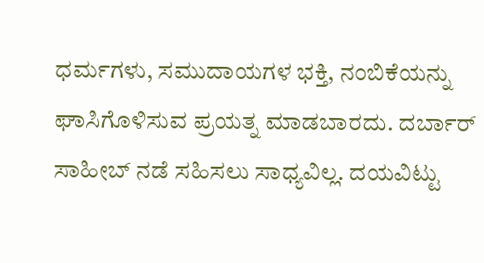ಧರ್ಮಗಳು, ಸಮುದಾಯಗಳ ಭಕ್ತಿ, ನಂಬಿಕೆಯನ್ನು ಘಾಸಿಗೊಳಿಸುವ ಪ್ರಯತ್ನ ಮಾಡಬಾರದು. ದರ್ಬಾರ್ ಸಾಹೀಬ್ ನಡೆ ಸಹಿಸಲು ಸಾಧ್ಯವಿಲ್ಲ. ದಯವಿಟ್ಟು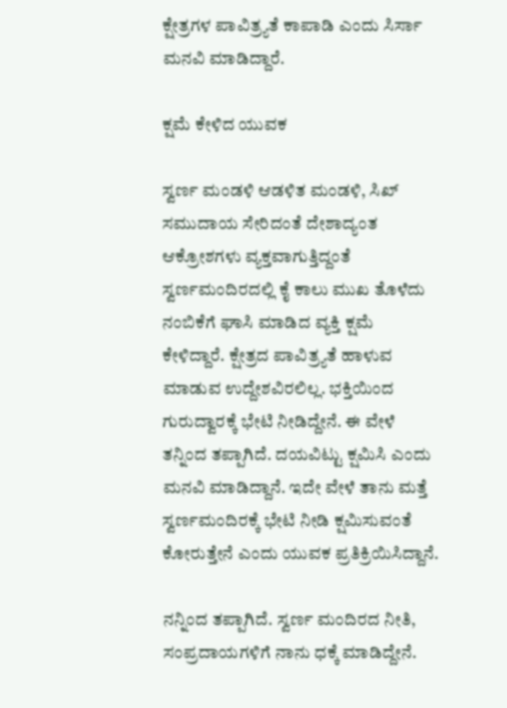ಕ್ಷೇತ್ರಗಳ ಪಾವಿತ್ರ್ಯತೆ ಕಾಪಾಡಿ ಎಂದು ಸಿರ್ಸಾ ಮನವಿ ಮಾಡಿದ್ದಾರೆ.

ಕ್ಷಮೆ ಕೇಳಿದ ಯುವಕ

ಸ್ವರ್ಣ ಮಂಡಳಿ ಆಡಳಿತ ಮಂಡಳಿ, ಸಿಖ್ ಸಮುದಾಯ ಸೇರಿದಂತೆ ದೇಶಾದ್ಯಂತ ಆಕ್ರೋಶಗಳು ವ್ಯಕ್ತವಾಗುತ್ತಿದ್ದಂತೆ ಸ್ವರ್ಣಮಂದಿರದಲ್ಲಿ ಕೈ ಕಾಲು ಮುಖ ತೊಳೆದು ನಂಬಿಕೆಗೆ ಘಾಸಿ ಮಾಡಿದ ವ್ಯಕ್ತಿ ಕ್ಷಮೆ ಕೇಳಿದ್ದಾರೆ. ಕ್ಷೇತ್ರದ ಪಾವಿತ್ರ್ಯತೆ ಹಾಳುವ ಮಾಡುವ ಉದ್ದೇಶವಿರಲಿಲ್ಲ. ಭಕ್ತಿಯಿಂದ ಗುರುದ್ವಾರಕ್ಕೆ ಭೇಟಿ ನೀಡಿದ್ದೇನೆ. ಈ ವೇಳೆ ತನ್ನಿಂದ ತಪ್ಪಾಗಿದೆ. ದಯವಿಟ್ಟು ಕ್ಷಮಿಸಿ ಎಂದು ಮನವಿ ಮಾಡಿದ್ದಾನೆ. ಇದೇ ವೇಳೆ ತಾನು ಮತ್ತೆ ಸ್ವರ್ಣಮಂದಿರಕ್ಕೆ ಭೇಟಿ ನೀಡಿ ಕ್ಷಮಿಸುವಂತೆ ಕೋರುತ್ತೇನೆ ಎಂದು ಯುವಕ ಪ್ರತಿಕ್ರಿಯಿಸಿದ್ದಾನೆ.

ನನ್ನಿಂದ ತಪ್ಪಾಗಿದೆ. ಸ್ವರ್ಣ ಮಂದಿರದ ನೀತಿ, ಸಂಪ್ರದಾಯಗಳಿಗೆ ನಾನು ಧಕ್ಕೆ ಮಾಡಿದ್ದೇನೆ.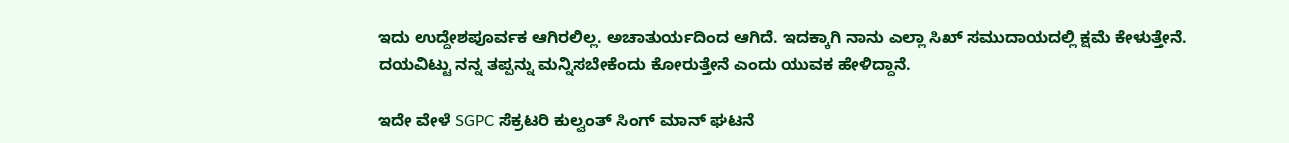ಇದು ಉದ್ದೇಶಪೂರ್ವಕ ಆಗಿರಲಿಲ್ಲ. ಅಚಾತುರ್ಯದಿಂದ ಆಗಿದೆ. ಇದಕ್ಕಾಗಿ ನಾನು ಎಲ್ಲಾ ಸಿಖ್ ಸಮುದಾಯದಲ್ಲಿ ಕ್ಷಮೆ ಕೇಳುತ್ತೇನೆ. ದಯವಿಟ್ಟು ನನ್ನ ತಪ್ಪನ್ನು ಮನ್ನಿಸಬೇಕೆಂದು ಕೋರುತ್ತೇನೆ ಎಂದು ಯುವಕ ಹೇಳಿದ್ದಾನೆ.

ಇದೇ ವೇಳೆ SGPC ಸೆಕ್ರಟರಿ ಕುಲ್ವಂತ್ ಸಿಂಗ್ ಮಾನ್ ಘಟನೆ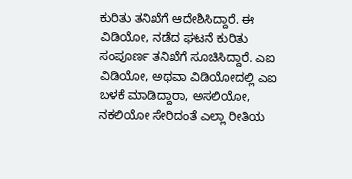ಕುರಿತು ತನಿಖೆಗೆ ಆದೇಶಿಸಿದ್ದಾರೆ. ಈ ವಿಡಿಯೋ, ನಡೆದ ಘಟನೆ ಕುರಿತು ಸಂಪೂರ್ಣ ತನಿಖೆಗೆ ಸೂಚಿಸಿದ್ದಾರೆ. ಎಐ ವಿಡಿಯೋ, ಅಥವಾ ವಿಡಿಯೋದಲ್ಲಿ ಎಐ ಬಳಕೆ ಮಾಡಿದ್ದಾರಾ, ಅಸಲಿಯೋ, ನಕಲಿಯೋ ಸೇರಿದಂತೆ ಎಲ್ಲಾ ರೀತಿಯ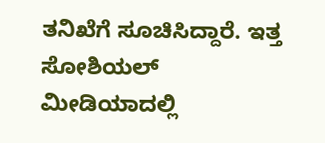ತನಿಖೆಗೆ ಸೂಚಿಸಿದ್ದಾರೆ. ಇತ್ತ ಸೋಶಿಯಲ್ ಮೀಡಿಯಾದಲ್ಲಿ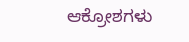ಆಕ್ರೋಶಗಳು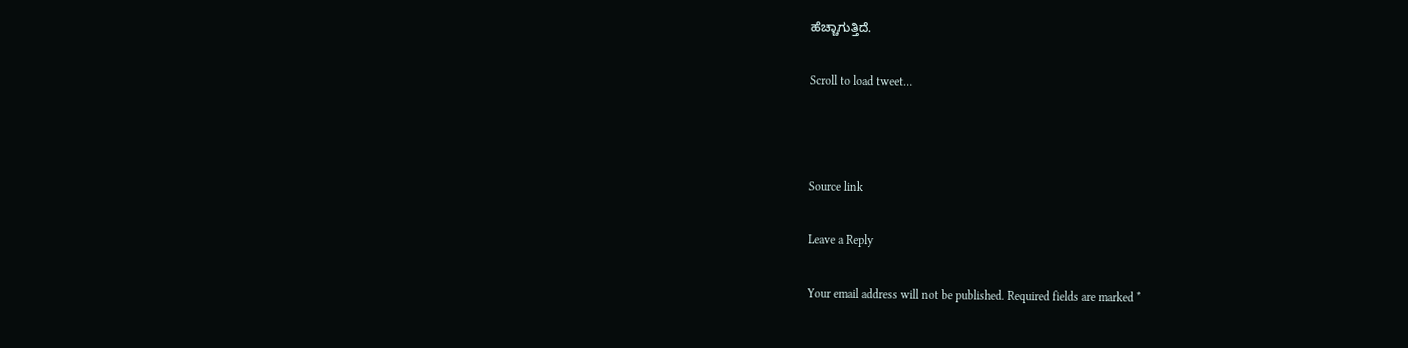ಹೆಚ್ಚಾಗುತ್ತಿದೆ.

Scroll to load tweet…



Source link

Leave a Reply

Your email address will not be published. Required fields are marked *